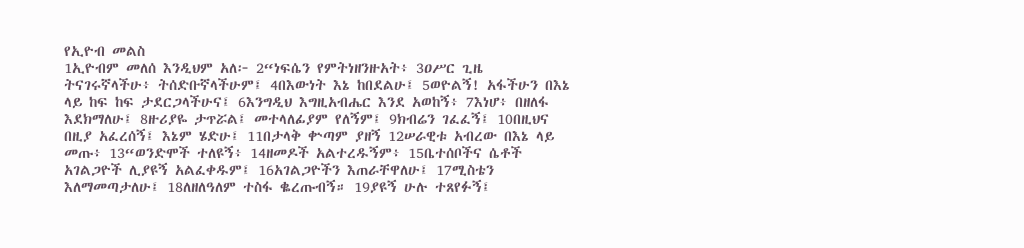የኢዮብ መልስ
1ኢዮብም መለሰ እንዲህም አለ፦ 2“ነፍሴን የምትነዘንዙአት፥ 3ዐሥር ጊዜ ትናገሩኛላችሁ፥ ትሰድቡኛላችሁም፤ 4በእውነት እኔ ከበደልሁ፤ 5ወዮልኝ! አፋችሁን በእኔ ላይ ከፍ ከፍ ታደርጋላችሁና፤ 6እንግዲህ እግዚአብሔር እንደ አወከኝ፥ 7እነሆ፥ በዘለፋ እደክማለሁ፤ 8ዙሪያዬ ታጥሯል፤ መተላለፊያም የለኝም፤ 9ክብሬን ገፈፈኝ፤ 10በዚህና በዚያ አፈረሰኝ፤ እኔም ሄድሁ፤ 11በታላቅ ቍጣም ያዘኝ 12ሠራዊቱ አብረው በእኔ ላይ መጡ፥ 13“ወንድሞች ተለዩኝ፥ 14ዘመዶች አልተረዱኝም፥ 15ቤተሰቦችና ሴቶች አገልጋዮች ሊያዩኝ አልፈቀዱም፤ 16አገልጋዮችን እጠራቸዋለሁ፤ 17ሚስቴን እለማመጣታለሁ፤ 18ለዘለዓለም ተስፋ ቈረጡብኝ። 19ያዩኝ ሁሉ ተጸየፉኝ፤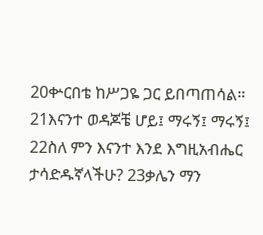20ቍርበቴ ከሥጋዬ ጋር ይበጣጠሳል። 21እናንተ ወዳጆቼ ሆይ፤ ማሩኝ፤ ማሩኝ፤ 22ስለ ምን እናንተ እንደ እግዚአብሔር ታሳድዱኛላችሁ? 23ቃሌን ማን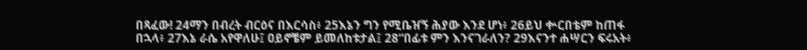በጻፈው! 24ማን በብረት ብርዕና በእርሳስ፥ 25እኔን ግን የሚቤዠኝ ሕያው እንደ ሆነ፥ 26ይህ ቍርበቴም ከጠፋ በኋላ፥ 27እኔ ራሴ አየዋለሁ፤ ዐይኖቼም ይመለከቱታል፤ 28“በፊቱ ምን እንናገራለን? 29እናንተ ሐሣርን ፍሩአት፥